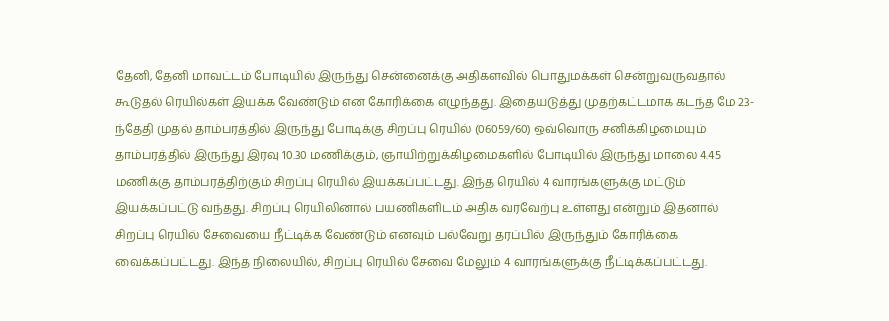தேனி, தேனி மாவட்டம் போடியில் இருந்து சென்னைக்கு அதிகளவில் பொதுமக்கள் சென்றுவருவதால் கூடுதல் ரெயில்கள் இயக்க வேண்டும் என கோரிக்கை எழுந்தது. இதையடுத்து முதற்கட்டமாக கடந்த மே 23-ந்தேதி முதல் தாம்பரத்தில் இருந்து போடிக்கு சிறப்பு ரெயில் (06059/60) ஒவ்வொரு சனிக்கிழமையும் தாம்பரத்தில் இருந்து இரவு 10.30 மணிக்கும், ஞாயிற்றுக்கிழமைகளில் போடியில் இருந்து மாலை 4.45 மணிக்கு தாம்பரத்திற்கும் சிறப்பு ரெயில் இயக்கப்பட்டது. இந்த ரெயில் 4 வாரங்களுக்கு மட்டும் இயக்கப்பட்டு வந்தது. சிறப்பு ரெயிலினால் பயணிகளிடம் அதிக வரவேற்பு உள்ளது என்றும் இதனால் சிறப்பு ரெயில் சேவையை நீட்டிக்க வேண்டும் எனவும் பல்வேறு தரப்பில் இருந்தும் கோரிக்கை வைக்கப்பட்டது. இந்த நிலையில், சிறப்பு ரெயில் சேவை மேலும் 4 வாரங்களுக்கு நீட்டிக்கப்பட்டது.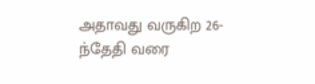அதாவது வருகிற 26-ந்தேதி வரை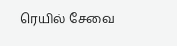ரெயில் சேவை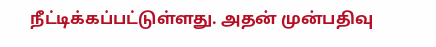நீட்டிக்கப்பட்டுள்ளது. அதன் முன்பதிவு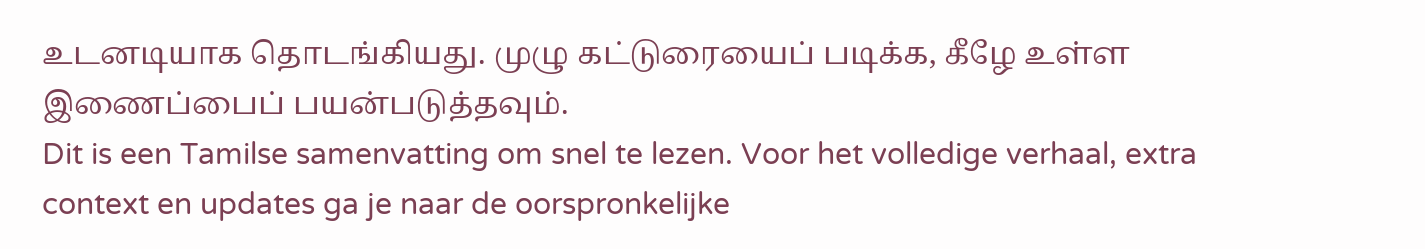உடனடியாக தொடங்கியது. முழு கட்டுரையைப் படிக்க, கீழே உள்ள இணைப்பைப் பயன்படுத்தவும்.
Dit is een Tamilse samenvatting om snel te lezen. Voor het volledige verhaal, extra context en updates ga je naar de oorspronkelijke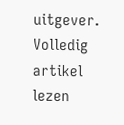uitgever.
Volledig artikel lezen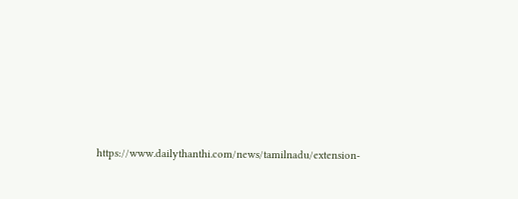https://www.dailythanthi.com/news/tamilnadu/extension-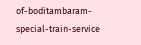of-boditambaram-special-train-service